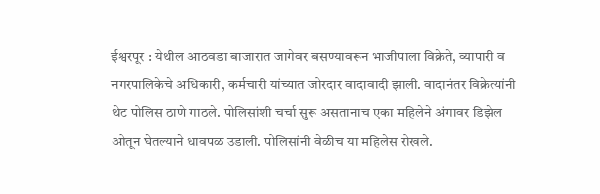ईश्वरपूर : येथील आठवडा बाजारात जागेवर बसण्यावरून भाजीपाला विक्रेते, व्यापारी व नगरपालिकेचे अधिकारी, कर्मचारी यांच्यात जोरदार वादावादी झाली. वादानंतर विक्रेत्यांनी थेट पोलिस ठाणे गाठले. पोलिसांशी चर्चा सुरू असतानाच एका महिलेने अंगावर डिझेल ओतून घेतल्याने धावपळ उडाली. पोलिसांनी वेळीच या महिलेस रोखले.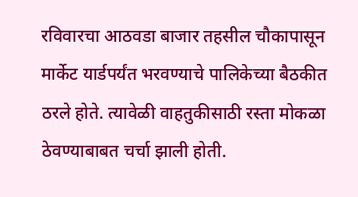रविवारचा आठवडा बाजार तहसील चौकापासून मार्केट यार्डपर्यंत भरवण्याचे पालिकेच्या बैठकीत ठरले होते. त्यावेळी वाहतुकीसाठी रस्ता मोकळा ठेवण्याबाबत चर्चा झाली होती.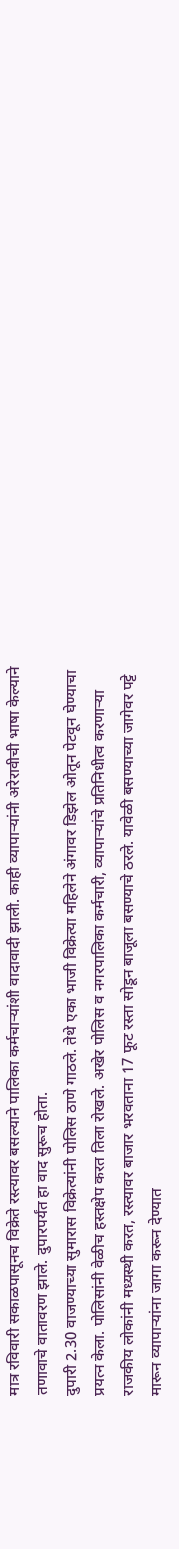मात्र रविवारी सकाळपासूनच विक्रेते रस्त्यावर बसल्याने पालिका कर्मचाऱ्यांशी वादावादी झाली. काही व्यापाऱ्यांनी अरेरावीची भाषा केल्याने तणावाचे वातावरण झाले. दुपारपर्यंत हा वाद सुरूच होता.
दुपारी 2.30 वाजण्याच्या सुमारास विक्रेत्यांनी पोलिस ठाणे गाठले. तेथे एका भाजी विक्रेत्या महिलेने अंगावर डिझेल ओतून पेटवून घेण्याचा प्रयत्न केला. पोलिसांनी वेळीच हस्तक्षेप करत तिला रोखले. अखेर पोलिस व नगरपालिका कर्मचारी, व्यापाऱ्यांचे प्रतिनिधीत्व करणाऱ्या राजकीय लोकांनी मध्यस्थी करत, रस्त्यावर बाजार भरवताना 17 फूट रस्ता सोडून बाजूला बसण्याचे ठरले. यावेळी बसण्याच्या जागेवर पट्टे मारून व्यापाऱ्यांना जागा करून देण्यात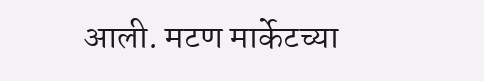आली. मटण मार्केटच्या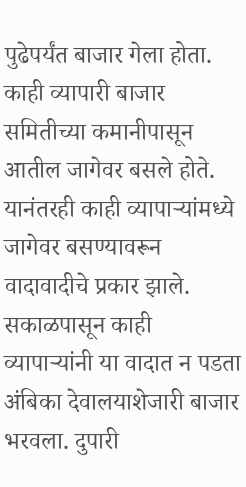पुढेपर्यंत बाजार गेला होता. काही व्यापारी बाजार समितीच्या कमानीपासून आतील जागेवर बसले होते. यानंतरही काही व्यापाऱ्यांमध्ये जागेवर बसण्यावरून वादावादीचे प्रकार झाले. सकाळपासून काही व्यापाऱ्यांनी या वादात न पडता अंबिका देवालयाशेजारी बाजार भरवला. दुपारी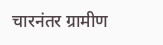चारनंतर ग्रामीण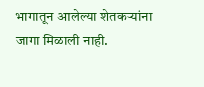भागातून आलेल्या शेतकऱ्यांना जागा मिळाली नाही.